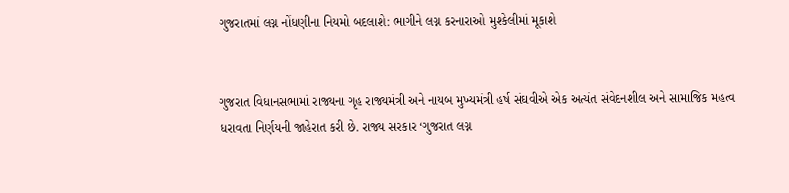ગુજરાતમાં લગ્ન નોંધણીના નિયમો બદલાશે: ભાગીને લગ્ન કરનારાઓ મુશ્કેલીમાં મૂકાશે


ગુજરાત વિધાનસભામાં રાજ્યના ગૃહ રાજ્યમંત્રી અને નાયબ મુખ્યમંત્રી હર્ષ સંઘવીએ એક અત્યંત સંવેદનશીલ અને સામાજિક મહત્વ ધરાવતા નિર્ણયની જાહેરાત કરી છે. રાજ્ય સરકાર ‘ગુજરાત લગ્ન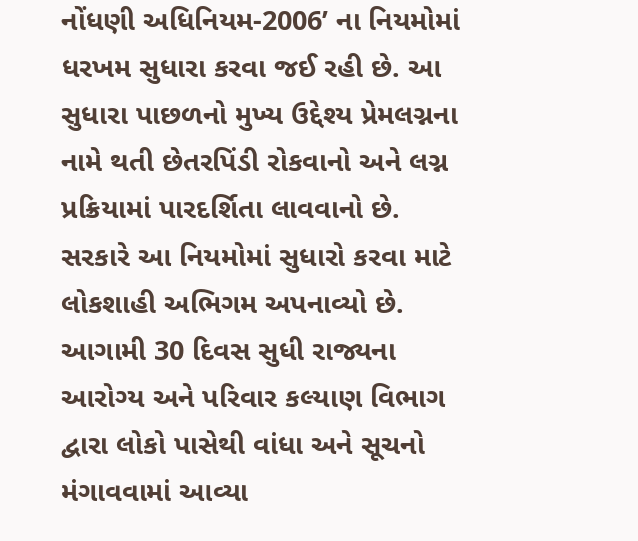નોંધણી અધિનિયમ-2006’ ના નિયમોમાં ધરખમ સુધારા કરવા જઈ રહી છે. આ સુધારા પાછળનો મુખ્ય ઉદ્દેશ્ય પ્રેમલગ્નના નામે થતી છેતરપિંડી રોકવાનો અને લગ્ન પ્રક્રિયામાં પારદર્શિતા લાવવાનો છે.
સરકારે આ નિયમોમાં સુધારો કરવા માટે લોકશાહી અભિગમ અપનાવ્યો છે. આગામી 30 દિવસ સુધી રાજ્યના આરોગ્ય અને પરિવાર કલ્યાણ વિભાગ દ્વારા લોકો પાસેથી વાંધા અને સૂચનો મંગાવવામાં આવ્યા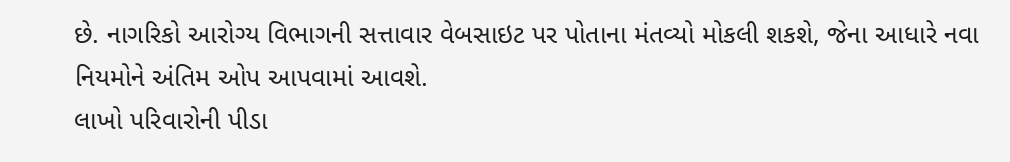છે. નાગરિકો આરોગ્ય વિભાગની સત્તાવાર વેબસાઇટ પર પોતાના મંતવ્યો મોકલી શકશે, જેના આધારે નવા નિયમોને અંતિમ ઓપ આપવામાં આવશે.
લાખો પરિવારોની પીડા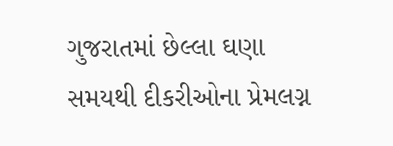ગુજરાતમાં છેલ્લા ઘણા સમયથી દીકરીઓના પ્રેમલગ્ન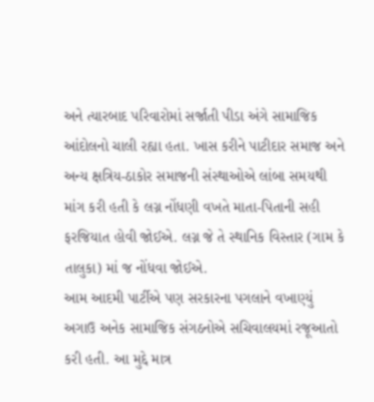અને ત્યારબાદ પરિવારોમાં સર્જાતી પીડા અંગે સામાજિક આંદોલનો ચાલી રહ્યા હતા. ખાસ કરીને પાટીદાર સમાજ અને અન્ય ક્ષત્રિય-ઠાકોર સમાજની સંસ્થાઓએ લાંબા સમયથી માંગ કરી હતી કે લગ્ન નોંધણી વખતે માતા-પિતાની સહી ફરજિયાત હોવી જોઈએ. લગ્ન જે તે સ્થાનિક વિસ્તાર (ગામ કે તાલુકા) માં જ નોંધવા જોઈએ.
આમ આદમી પાર્ટીએ પણ સરકારના પગલાને વખાણ્યું
અગાઉ અનેક સામાજિક સંગઠનોએ સચિવાલયમાં રજૂઆતો કરી હતી. આ મુદ્દે માત્ર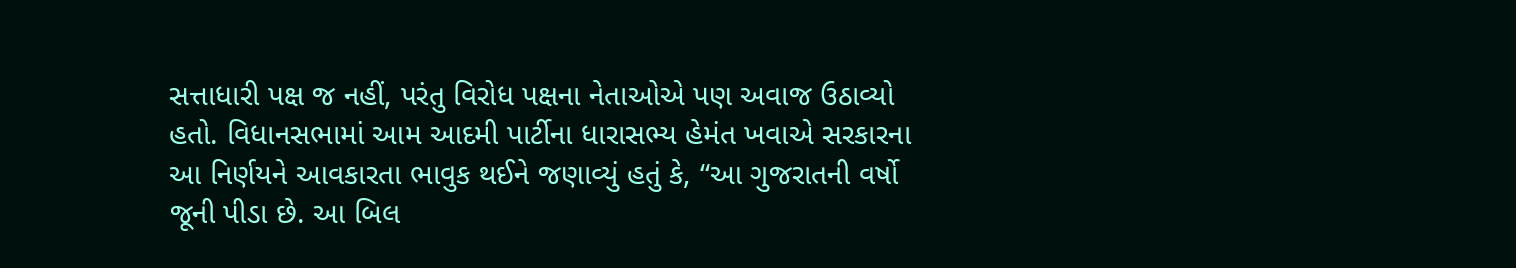સત્તાધારી પક્ષ જ નહીં, પરંતુ વિરોધ પક્ષના નેતાઓએ પણ અવાજ ઉઠાવ્યો હતો. વિધાનસભામાં આમ આદમી પાર્ટીના ધારાસભ્ય હેમંત ખવાએ સરકારના આ નિર્ણયને આવકારતા ભાવુક થઈને જણાવ્યું હતું કે, “આ ગુજરાતની વર્ષો જૂની પીડા છે. આ બિલ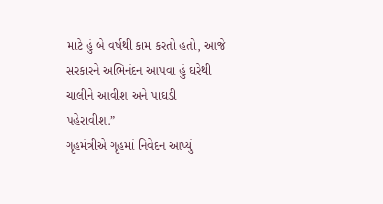માટે હું બે વર્ષથી કામ કરતો હતો, આજે સરકારને અભિનંદન આપવા હું ઘરેથી ચાલીને આવીશ અને પાઘડી પહેરાવીશ.”
ગૃહમંત્રીએ ગૃહમાં નિવેદન આપ્યું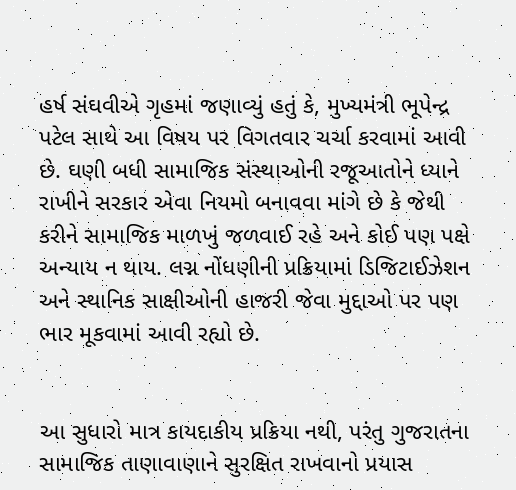હર્ષ સંઘવીએ ગૃહમાં જણાવ્યું હતું કે, મુખ્યમંત્રી ભૂપેન્દ્ર પટેલ સાથે આ વિષય પર વિગતવાર ચર્ચા કરવામાં આવી છે. ઘણી બધી સામાજિક સંસ્થાઓની રજૂઆતોને ધ્યાને રાખીને સરકાર એવા નિયમો બનાવવા માંગે છે કે જેથી કરીને સામાજિક માળખું જળવાઈ રહે અને કોઈ પણ પક્ષે અન્યાય ન થાય. લગ્ન નોંધણીની પ્રક્રિયામાં ડિજિટાઈઝેશન અને સ્થાનિક સાક્ષીઓની હાજરી જેવા મુદ્દાઓ પર પણ ભાર મૂકવામાં આવી રહ્યો છે.


આ સુધારો માત્ર કાયદાકીય પ્રક્રિયા નથી, પરંતુ ગુજરાતના સામાજિક તાણાવાણાને સુરક્ષિત રાખવાનો પ્રયાસ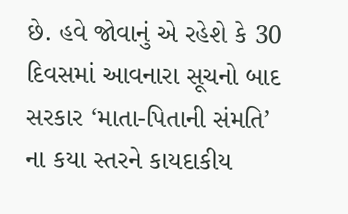છે. હવે જોવાનું એ રહેશે કે 30 દિવસમાં આવનારા સૂચનો બાદ સરકાર ‘માતા-પિતાની સંમતિ’ ના કયા સ્તરને કાયદાકીય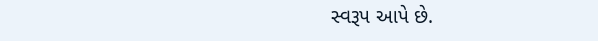સ્વરૂપ આપે છે.